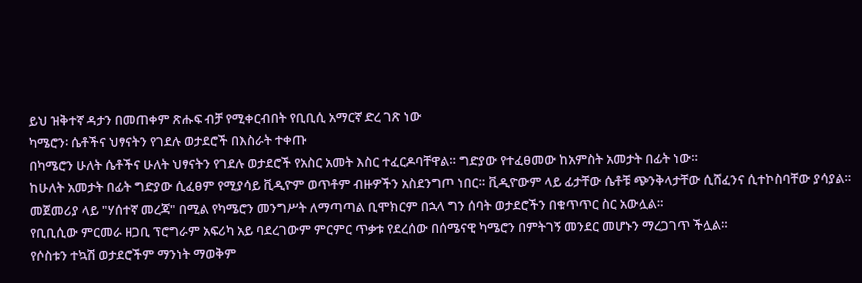ይህ ዝቅተኛ ዳታን በመጠቀም ጽሑፍ ብቻ የሚቀርብበት የቢቢሲ አማርኛ ድረ ገጽ ነው
ካሜሮን፡ ሴቶችና ህፃናትን የገደሉ ወታደሮች በእስራት ተቀጡ
በካሜሮን ሁለት ሴቶችና ሁለት ህፃናትን የገደሉ ወታደሮች የአስር አመት እስር ተፈርዶባቸዋል። ግድያው የተፈፀመው ከአምስት አመታት በፊት ነው።
ከሁለት አመታት በፊት ግድያው ሲፈፀም የሚያሳይ ቪዲዮም ወጥቶም ብዙዎችን አስደንግጦ ነበር። ቪዲዮውም ላይ ፊታቸው ሴቶቹ ጭንቅላታቸው ሲሸፈንና ሲተኮስባቸው ያሳያል።
መጀመሪያ ላይ "ሃሰተኛ መረጃ" በሚል የካሜሮን መንግሥት ለማጣጣል ቢሞክርም በኋላ ግን ሰባት ወታደሮችን በቁጥጥር ስር አውሏል።
የቢቢሲው ምርመራ ዘጋቢ ፕሮግራም አፍሪካ አይ ባደረገውም ምርምር ጥቃቱ የደረሰው በሰሜናዊ ካሜሮን በምትገኝ መንደር መሆኑን ማረጋገጥ ችሏል።
የሶስቱን ተኳሽ ወታደሮችም ማንነት ማወቅም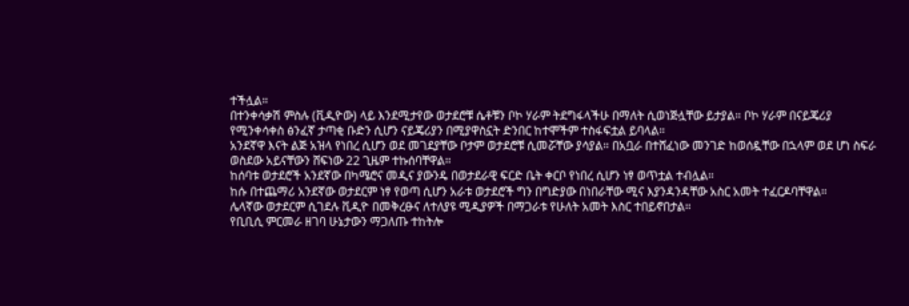ተችሏል።
በተንቀሳቃሽ ምስሉ (ቪዲዮው) ላይ እንደሚታየው ወታደሮቹ ሴቶቹን ቦኮ ሃራም ትደግፋላችሁ በማለት ሲወነጅሏቸው ይታያል። ቦኮ ሃራም በናይጄሪያ የሚንቀሳቀስ ፅንፈኛ ታጣቂ ቡድን ሲሆን ናይጄሪያን በሚያዋስኗት ድንበር ከተሞችም ተስፋፍቷል ይባላል።
አንደኛዋ እናት ልጅ አዝላ የነበረ ሲሆን ወደ መገደያቸው ቦታም ወታደሮቹ ሲመሯቸው ያሳያል። በአቧራ በተሸፈነው መንገድ ከወሰዷቸው በኋላም ወደ ሆነ ስፍራ ወስደው አይናቸውን ሸፍነው 22 ጊዜም ተኩሰባቸዋል።
ከሰባቱ ወታደሮች አንደኛው በካሜሮና መዲና ያውንዴ በወታደራዊ ፍርድ ቤት ቀርቦ የነበረ ሲሆን ነፃ ወጥቷል ተብሏል።
ከሱ በተጨማሪ አንደኛው ወታደርም ነፃ የወጣ ሲሆን አራቱ ወታደሮች ግን በግድያው በነበራቸው ሚና እያንዳንዳቸው አስር አመት ተፈርዶባቸዋል።
ሌላኛው ወታደርም ሲገደሉ ቪዲዮ በመቅረፁና ለተለያዩ ሚዲያዎች በማጋራቱ የሁለት አመት እስር ተበይኖበታል።
የቢቢሲ ምርመራ ዘገባ ሁኔታውን ማጋለጡ ተከትሎ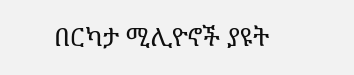በርካታ ሚሊዮኖች ያዩት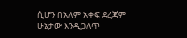ሲሆን በአለም አቀፍ ደረጃም ሁኔታው እንዲጋለጥ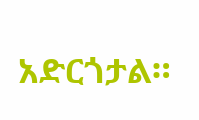አድርጎታል።